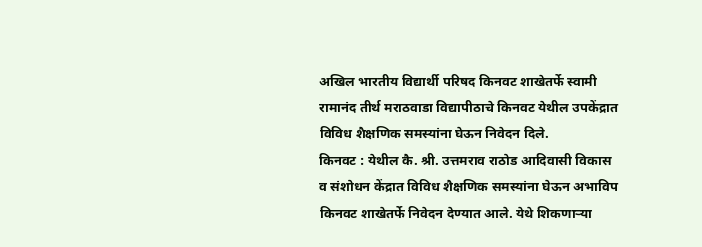अखिल भारतीय विद्यार्थी परिषद किनवट शाखेतर्फे स्वामी रामानंद तीर्थ मराठवाडा विद्यापीठाचे किनवट येथील उपकेंद्रात विविध शैक्षणिक समस्यांना घेऊन निवेदन दिले.
किनवट : येथील कै. श्री. उत्तमराव राठोड आदिवासी विकास व संशोधन केंद्रात विविध शैक्षणिक समस्यांना घेऊन अभाविप किनवट शाखेतर्फे निवेदन देण्यात आले. येथे शिकणाऱ्या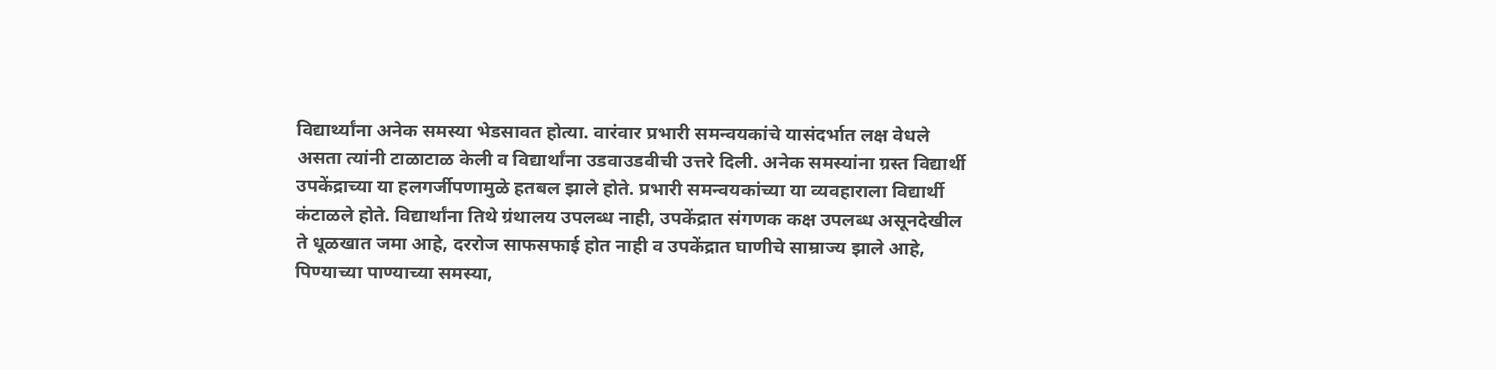विद्यार्थ्यांना अनेक समस्या भेडसावत होत्या. वारंवार प्रभारी समन्वयकांचे यासंदर्भात लक्ष वेधले असता त्यांनी टाळाटाळ केली व विद्यार्थांना उडवाउडवीची उत्तरे दिली. अनेक समस्यांना ग्रस्त विद्यार्थी उपकेंद्राच्या या हलगर्जीपणामुळे हतबल झाले होते. प्रभारी समन्वयकांच्या या व्यवहाराला विद्यार्थी कंटाळले होते. विद्यार्थांना तिथे ग्रंथालय उपलब्ध नाही, उपकेंद्रात संगणक कक्ष उपलब्ध असूनदेखील ते धूळखात जमा आहे, दररोज साफसफाई होत नाही व उपकेंद्रात घाणीचे साम्राज्य झाले आहे, पिण्याच्या पाण्याच्या समस्या,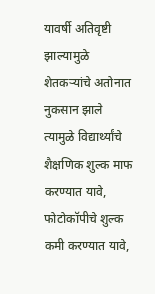यावर्षी अतिवृष्टी झाल्यामुळे शेतकऱ्यांचे अतोनात नुकसान झाले त्यामुळे विद्यार्थ्यांचे शैक्षणिक शुल्क माफ करण्यात यावे, फोटोकॉपीचे शुल्क कमी करण्यात यावे,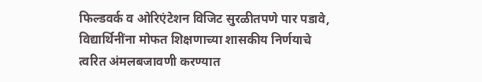फिल्डवर्क व ओरिएंटेशन विजिट सुरळीतपणे पार पडावे, विद्यार्थिनींना मोफत शिक्षणाच्या शासकीय निर्णयाचे त्वरित अंमलबजावणी करण्यात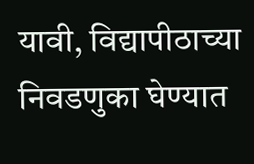यावी, विद्यापीठाच्या निवडणुका घेण्यात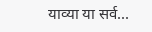याव्या या सर्व...